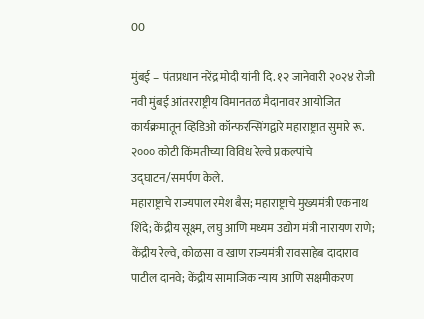00

मुंबई – पंतप्रधान नरेंद्र मोदी यांनी दि. १२ जानेवारी २०२४ रोजी नवी मुंबई आंतरराष्ट्रीय विमानतळ मैदानावर आयोजित कार्यक्रमातून व्हिडिओ कॉन्फरन्सिंगद्वारे महाराष्ट्रात सुमारे रू. २००० कोटी किंमतीच्या विविध रेल्वे प्रकल्पांचे उद्घाटन/समर्पण केले.
महाराष्ट्राचे राज्यपाल रमेश बैस; महाराष्ट्राचे मुख्यमंत्री एकनाथ शिंदे; केंद्रीय सूक्ष्म, लघु आणि मध्यम उद्योग मंत्री नारायण राणे; केंद्रीय रेल्वे, कोळसा व खाण राज्यमंत्री रावसाहेब दादाराव पाटील दानवे; केंद्रीय सामाजिक न्याय आणि सक्षमीकरण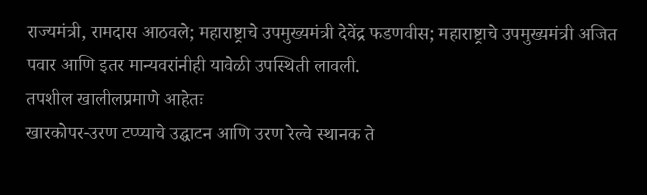राज्यमंत्री, रामदास आठवले; महाराष्ट्राचे उपमुख्यमंत्री देवेंद्र फडणवीस; महाराष्ट्राचे उपमुख्यमंत्री अजित पवार आणि इतर मान्यवरांनीही यावेळी उपस्थिती लावली.
तपशील खालीलप्रमाणे आहेतः
खारकोपर-उरण टप्प्याचे उद्घाटन आणि उरण रेल्वे स्थानक ते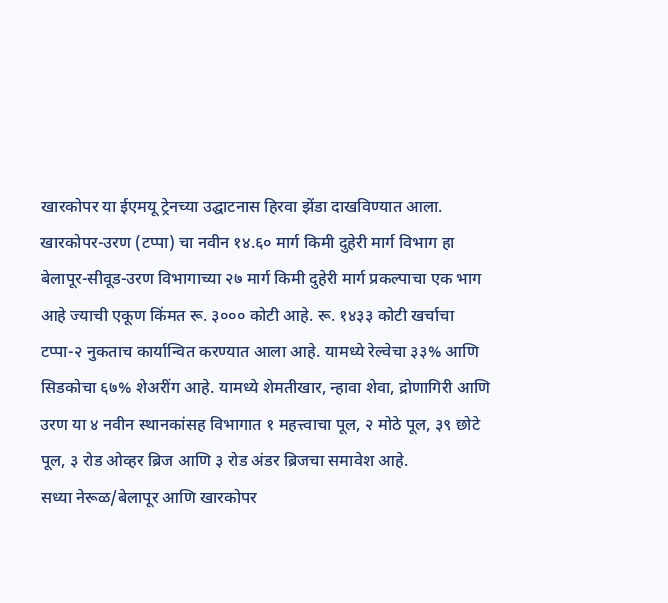खारकोपर या ईएमयू ट्रेनच्या उद्घाटनास हिरवा झेंडा दाखविण्यात आला.
खारकोपर-उरण (टप्पा) चा नवीन १४.६० मार्ग किमी दुहेरी मार्ग विभाग हा बेलापूर-सीवूड-उरण विभागाच्या २७ मार्ग किमी दुहेरी मार्ग प्रकल्पाचा एक भाग आहे ज्याची एकूण किंमत रू. ३००० कोटी आहे. रू. १४३३ कोटी खर्चाचा टप्पा-२ नुकताच कार्यान्वित करण्यात आला आहे. यामध्ये रेल्वेचा ३३% आणि सिडकोचा ६७% शेअरींग आहे. यामध्ये शेमतीखार, न्हावा शेवा, द्रोणागिरी आणि उरण या ४ नवीन स्थानकांसह विभागात १ महत्त्वाचा पूल, २ मोठे पूल, ३९ छोटे पूल, ३ रोड ओव्हर ब्रिज आणि ३ रोड अंडर ब्रिजचा समावेश आहे.
सध्या नेरूळ/बेलापूर आणि खारकोपर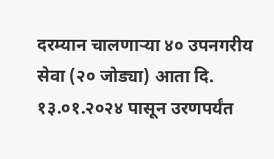दरम्यान चालणाऱ्या ४० उपनगरीय सेवा (२० जोड्या) आता दि. १३.०१.२०२४ पासून उरणपर्यंत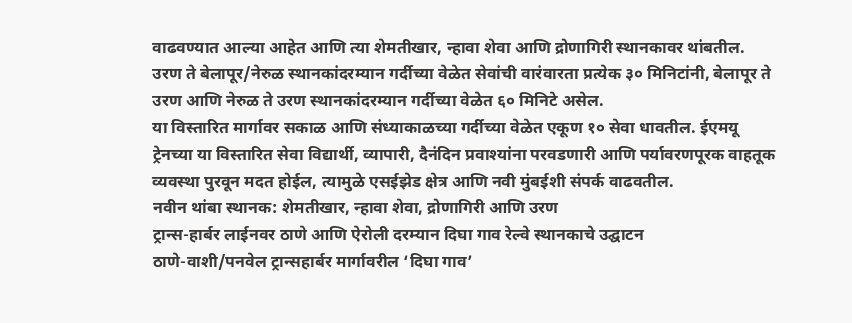वाढवण्यात आल्या आहेत आणि त्या शेमतीखार, न्हावा शेवा आणि द्रोणागिरी स्थानकावर थांबतील.
उरण ते बेलापूर/नेरुळ स्थानकांदरम्यान गर्दीच्या वेळेत सेवांची वारंवारता प्रत्येक ३० मिनिटांनी, बेलापूर ते उरण आणि नेरुळ ते उरण स्थानकांदरम्यान गर्दीच्या वेळेत ६० मिनिटे असेल.
या विस्तारित मार्गावर सकाळ आणि संध्याकाळच्या गर्दीच्या वेळेत एकूण १० सेवा धावतील. ईएमयू ट्रेनच्या या विस्तारित सेवा विद्यार्थी, व्यापारी, दैनंदिन प्रवाश्यांना परवडणारी आणि पर्यावरणपूरक वाहतूक व्यवस्था पुरवून मदत होईल, त्यामुळे एसईझेड क्षेत्र आणि नवी मुंबईशी संपर्क वाढवतील.
नवीन थांबा स्थानक: शेमतीखार, न्हावा शेवा, द्रोणागिरी आणि उरण
ट्रान्स-हार्बर लाईनवर ठाणे आणि ऐरोली दरम्यान दिघा गाव रेल्वे स्थानकाचे उद्घाटन
ठाणे-वाशी/पनवेल ट्रान्सहार्बर मार्गावरील ‘दिघा गाव’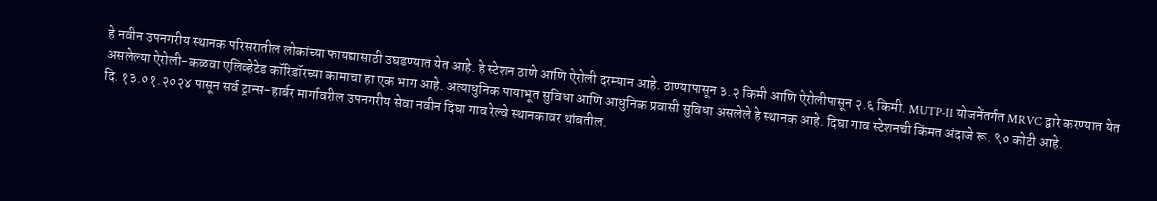हे नवीन उपनगरीय स्थानक परिसरातील लोकांच्या फायद्यासाठी उघडण्यात येत आहे. हे स्टेशन ठाणे आणि ऐरोली दरम्यान आहे. ठाण्यापासून ३.२ किमी आणि ऐरोलीपासून २.६ किमी. MUTP-II योजनेंतर्गत MRVC द्वारे करण्यात येत असलेल्या ऐरोली-कळवा एलिव्हेटेड कॉरिडॉरच्या कामाचा हा एक भाग आहे. अत्याधुनिक पायाभूत सुविधा आणि आधुनिक प्रवासी सुविधा असलेले हे स्थानक आहे. दिघा गाव स्टेशनची किंमत अंदाजे रू. ९० कोटी आहे.
दि. १३.०१.२०२४ पासून सर्व ट्रान्स-हार्बर मार्गावरील उपनगरीय सेवा नवीन दिघा गाव रेल्वे स्थानकावर थांबतील.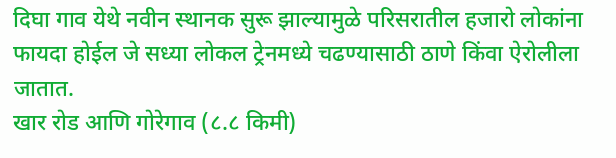दिघा गाव येथे नवीन स्थानक सुरू झाल्यामुळे परिसरातील हजारो लोकांना फायदा होईल जे सध्या लोकल ट्रेनमध्ये चढण्यासाठी ठाणे किंवा ऐरोलीला जातात.
खार रोड आणि गोरेगाव (८.८ किमी)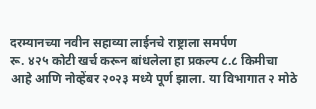दरम्यानच्या नवीन सहाव्या लाईनचे राष्ट्राला समर्पण
रू. ४२५ कोटी खर्च करून बांधलेला हा प्रकल्प ८.८ किमीचा आहे आणि नोव्हेंबर २०२३ मध्ये पूर्ण झाला. या विभागात २ मोठे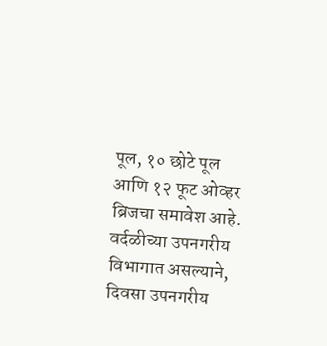पूल, १० छोटे पूल आणि १२ फूट ओव्हर ब्रिजचा समावेश आहे. वर्दळीच्या उपनगरीय विभागात असल्याने, दिवसा उपनगरीय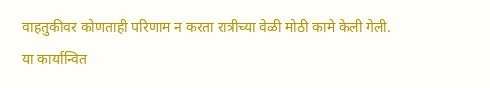वाहतुकीवर कोणताही परिणाम न करता रात्रीच्या वेळी मोठी कामे केली गेली.
या कार्यान्वित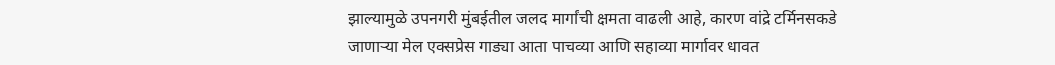झाल्यामुळे उपनगरी मुंबईतील जलद मार्गांची क्षमता वाढली आहे, कारण वांद्रे टर्मिनसकडे जाणाऱ्या मेल एक्सप्रेस गाड्या आता पाचव्या आणि सहाव्या मार्गावर धावत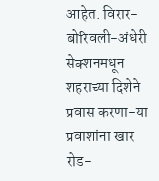आहेत. विरार-बोरिवली-अंधेरी सेक्शनमधून शहराच्या दिशेने प्रवास करणा-या प्रवाशांना खार रोड-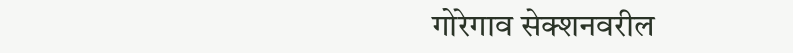गोरेगाव सेक्शनवरील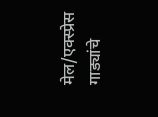मेल/एक्स्प्रेस गाड्यांचे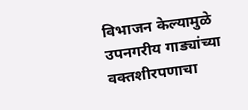विभाजन केल्यामुळे उपनगरीय गाड्यांच्या वक्तशीरपणाचा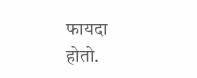फायदा होतो.